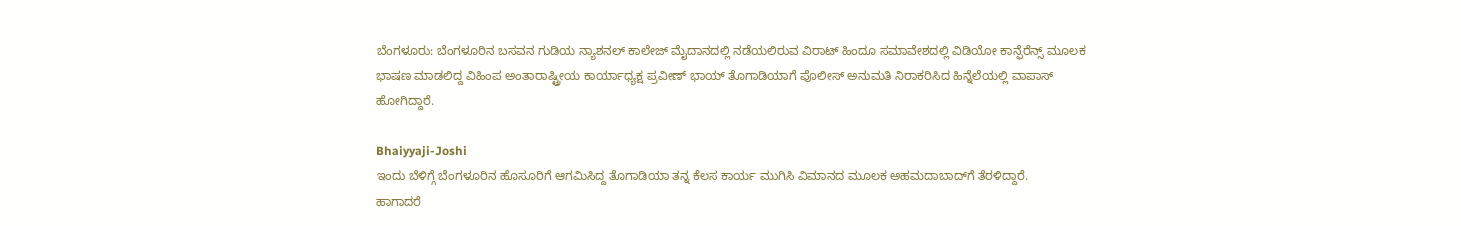ಬೆಂಗಳೂರು: ಬೆಂಗಳೂರಿನ ಬಸವನ ಗುಡಿಯ ನ್ಯಾಶನಲ್ ಕಾಲೇಜ್ ಮೈದಾನದಲ್ಲಿ ನಡೆಯಲಿರುವ ವಿರಾಟ್ ಹಿಂದೂ ಸಮಾವೇಶದಲ್ಲಿ ವಿಡಿಯೋ ಕಾನ್ಫೆರೆನ್ಸ್ ಮೂಲಕ ಭಾಷಣ ಮಾಡಲಿದ್ದ ವಿಹಿಂಪ ಅಂತಾರಾಷ್ಟ್ರೀಯ ಕಾರ್ಯಾಧ್ಯಕ್ಷ ಪ್ರವೀಣ್ ಭಾಯ್ ತೊಗಾಡಿಯಾಗೆ ಪೊಲೀಸ್ ಅನುಮತಿ ನಿರಾಕರಿಸಿದ ಹಿನ್ನೆಲೆಯಲ್ಲಿ ವಾಪಾಸ್ ಹೋಗಿದ್ದಾರೆ.

Bhaiyyaji-Joshi
ಇಂದು ಬೆಳಿಗ್ಗೆ ಬೆಂಗಳೂರಿನ ಹೊಸೂರಿಗೆ ಆಗಮಿಸಿದ್ದ ತೊಗಾಡಿಯಾ ತನ್ನ ಕೆಲಸ ಕಾರ್ಯ ಮುಗಿಸಿ ವಿಮಾನದ ಮೂಲಕ ಅಹಮದಾಬಾದ್‍ಗೆ ತೆರಳಿದ್ದಾರೆ.
ಹಾಗಾದರೆ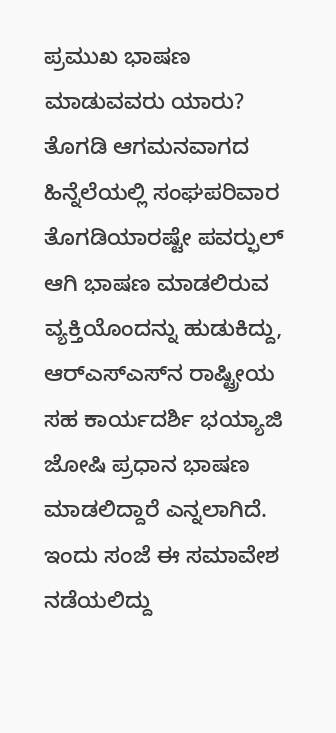ಪ್ರಮುಖ ಭಾಷಣ ಮಾಡುವವರು ಯಾರು?
ತೊಗಡಿ ಆಗಮನವಾಗದ ಹಿನ್ನೆಲೆಯಲ್ಲಿ ಸಂಘಪರಿವಾರ ತೊಗಡಿಯಾರಷ್ಟೇ ಪವರ್‍ಫುಲ್ ಆಗಿ ಭಾಷಣ ಮಾಡಲಿರುವ ವ್ಯಕ್ತಿಯೊಂದನ್ನು ಹುಡುಕಿದ್ದು, ಆರ್‍ಎಸ್‍ಎಸ್‍ನ ರಾಷ್ಟ್ರೀಯ ಸಹ ಕಾರ್ಯದರ್ಶಿ ಭಯ್ಯಾಜಿ ಜೋಷಿ ಪ್ರಧಾನ ಭಾಷಣ ಮಾಡಲಿದ್ದಾರೆ ಎನ್ನಲಾಗಿದೆ.
ಇಂದು ಸಂಜೆ ಈ ಸಮಾವೇಶ ನಡೆಯಲಿದ್ದು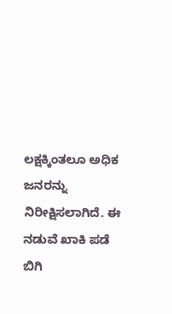ಲಕ್ಷಕ್ಕಿಂತಲೂ ಅಧಿಕ ಜನರನ್ನು ನಿರೀಕ್ಷಿಸಲಾಗಿದೆ. ಈ ನಡುವೆ ಖಾಕಿ ಪಡೆ ಬಿಗಿ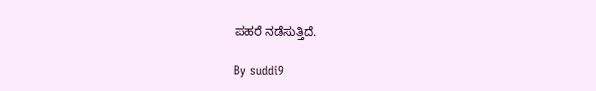ಪಹರೆ ನಡೆಸುತ್ತಿದೆ.

By suddi9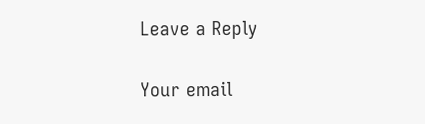Leave a Reply

Your email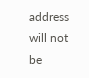address will not be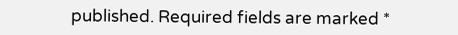published. Required fields are marked *